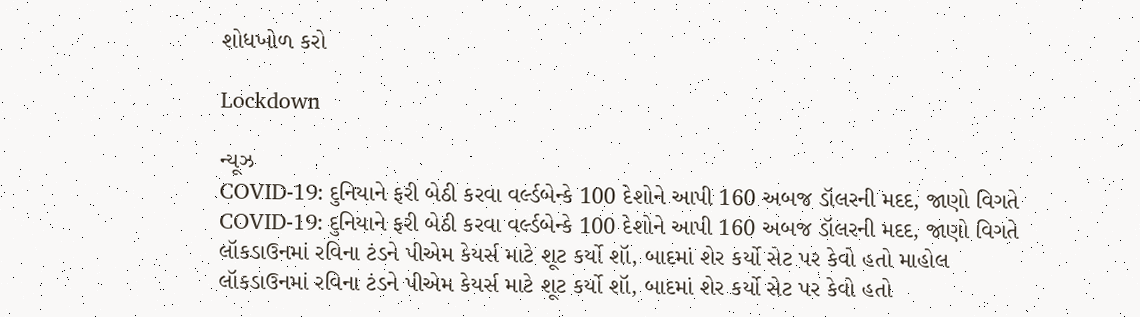શોધખોળ કરો

Lockdown

ન્યૂઝ
COVID-19: દુનિયાને ફરી બેઠી કરવા વર્લ્ડબેન્કે 100 દેશોને આપી 160 અબજ ડૉલરની મદદ, જાણો વિગતે
COVID-19: દુનિયાને ફરી બેઠી કરવા વર્લ્ડબેન્કે 100 દેશોને આપી 160 અબજ ડૉલરની મદદ, જાણો વિગતે
લૉકડાઉનમાં રવિના ટંડને પીએમ કેયર્સ માટે શૂટ કર્યો શૉ, બાદમાં શેર કર્યો સેટ પર કેવો હતો માહોલ
લૉકડાઉનમાં રવિના ટંડને પીએમ કેયર્સ માટે શૂટ કર્યો શૉ, બાદમાં શેર કર્યો સેટ પર કેવો હતો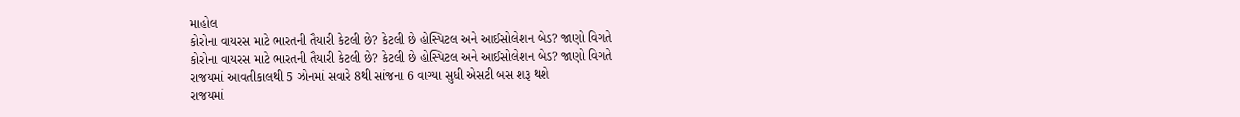માહોલ
કોરોના વાયરસ માટે ભારતની તૈયારી કેટલી છે? કેટલી છે હોસ્પિટલ અને આઈસોલેશન બેડ? જાણો વિગતે
કોરોના વાયરસ માટે ભારતની તૈયારી કેટલી છે? કેટલી છે હોસ્પિટલ અને આઈસોલેશન બેડ? જાણો વિગતે
રાજયમાં આવતીકાલથી 5 ઝોનમાં સવારે 8થી સાંજના 6 વાગ્યા સુધી એસટી બસ શરૂ થશે
રાજયમાં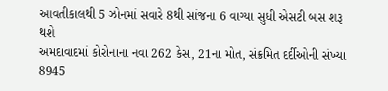આવતીકાલથી 5 ઝોનમાં સવારે 8થી સાંજના 6 વાગ્યા સુધી એસટી બસ શરૂ થશે
અમદાવાદમાં કોરોનાના નવા 262 કેસ, 21ના મોત, સંક્રમિત દર્દીઓની સંખ્યા 8945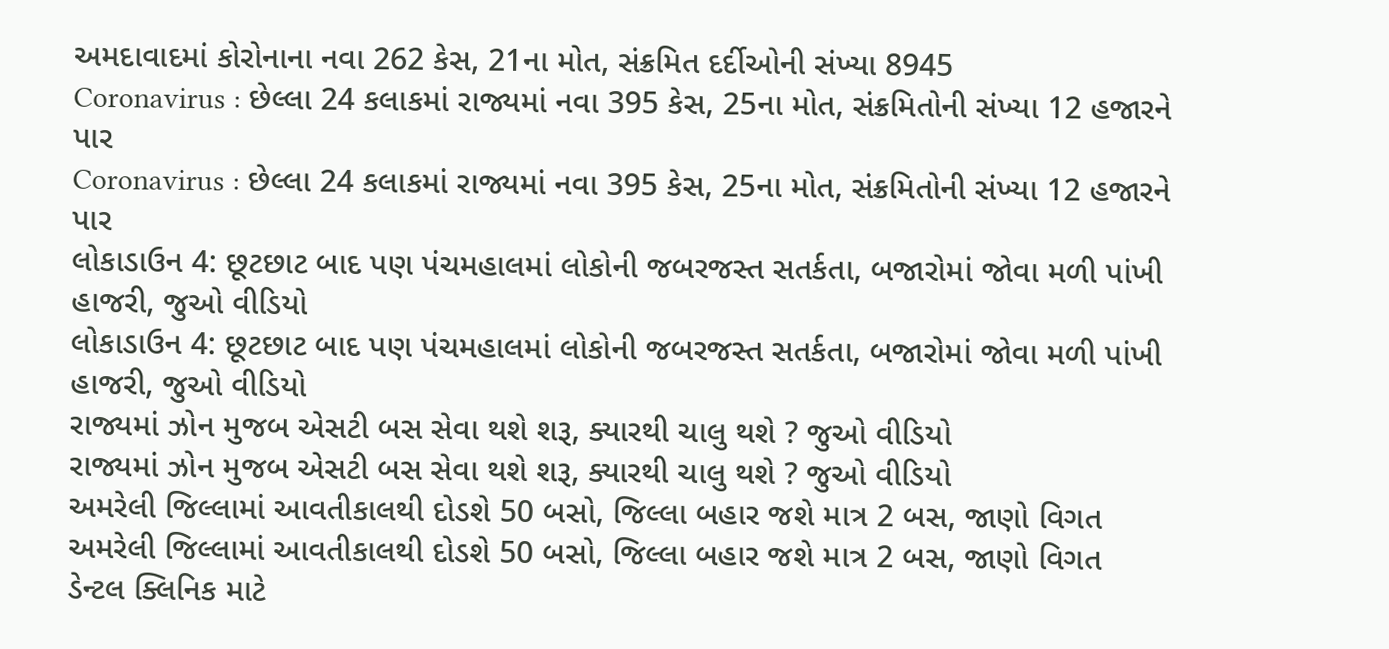અમદાવાદમાં કોરોનાના નવા 262 કેસ, 21ના મોત, સંક્રમિત દર્દીઓની સંખ્યા 8945
Coronavirus : છેલ્લા 24 કલાકમાં રાજ્યમાં નવા 395 કેસ, 25ના મોત, સંક્રમિતોની સંખ્યા 12 હજારને પાર
Coronavirus : છેલ્લા 24 કલાકમાં રાજ્યમાં નવા 395 કેસ, 25ના મોત, સંક્રમિતોની સંખ્યા 12 હજારને પાર
લોકાડાઉન 4: છૂટછાટ બાદ પણ પંચમહાલમાં લોકોની જબરજસ્ત સતર્કતા, બજારોમાં જોવા મળી પાંખી હાજરી, જુઓ વીડિયો
લોકાડાઉન 4: છૂટછાટ બાદ પણ પંચમહાલમાં લોકોની જબરજસ્ત સતર્કતા, બજારોમાં જોવા મળી પાંખી હાજરી, જુઓ વીડિયો
રાજ્યમાં ઝોન મુજબ એસટી બસ સેવા થશે શરૂ, ક્યારથી ચાલુ થશે ? જુઓ વીડિયો
રાજ્યમાં ઝોન મુજબ એસટી બસ સેવા થશે શરૂ, ક્યારથી ચાલુ થશે ? જુઓ વીડિયો
અમરેલી જિલ્લામાં આવતીકાલથી દોડશે 50 બસો, જિલ્લા બહાર જશે માત્ર 2 બસ, જાણો વિગત
અમરેલી જિલ્લામાં આવતીકાલથી દોડશે 50 બસો, જિલ્લા બહાર જશે માત્ર 2 બસ, જાણો વિગત
ડેન્ટલ ક્લિનિક માટે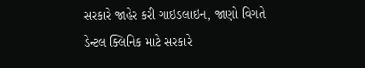સરકારે જાહેર કરી ગાઇડલાઇન, જાણો વિગતે
ડેન્ટલ ક્લિનિક માટે સરકારે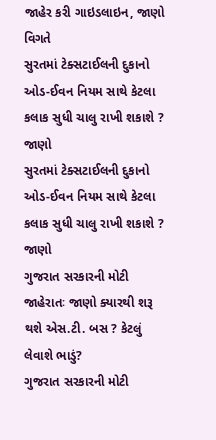જાહેર કરી ગાઇડલાઇન, જાણો વિગતે
સુરતમાં ટેક્સટાઈલની દુકાનો ઓડ-ઈવન નિયમ સાથે કેટલા કલાક સુધી ચાલુ રાખી શકાશે ? જાણો
સુરતમાં ટેક્સટાઈલની દુકાનો ઓડ-ઈવન નિયમ સાથે કેટલા કલાક સુધી ચાલુ રાખી શકાશે ? જાણો
ગુજરાત સરકારની મોટી જાહેરાતઃ જાણો ક્યારથી શરૂ થશે એસ.ટી. બસ ? કેટલું લેવાશે ભાડું?
ગુજરાત સરકારની મોટી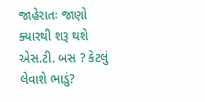જાહેરાતઃ જાણો ક્યારથી શરૂ થશે એસ.ટી. બસ ? કેટલું લેવાશે ભાડું?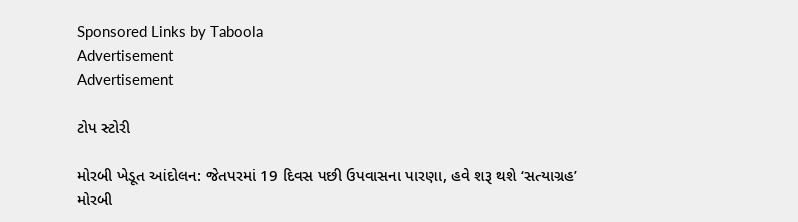Sponsored Links by Taboola
Advertisement
Advertisement

ટોપ સ્ટોરી

મોરબી ખેડૂત આંદોલન: જેતપરમાં 19 દિવસ પછી ઉપવાસના પારણા, હવે શરૂ થશે ‘સત્યાગ્રહ’
મોરબી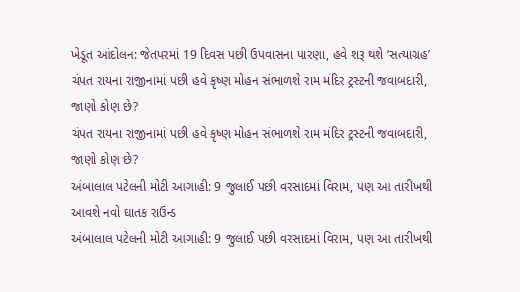ખેડૂત આંદોલન: જેતપરમાં 19 દિવસ પછી ઉપવાસના પારણા, હવે શરૂ થશે ‘સત્યાગ્રહ’
ચંપત રાયના રાજીનામાં પછી હવે કૃષ્ણ મોહન સંભાળશે રામ મંદિર ટ્રસ્ટની જવાબદારી, જાણો કોણ છે?
ચંપત રાયના રાજીનામાં પછી હવે કૃષ્ણ મોહન સંભાળશે રામ મંદિર ટ્રસ્ટની જવાબદારી, જાણો કોણ છે?
અંબાલાલ પટેલની મોટી આગાહી: 9 જુલાઈ પછી વરસાદમાં વિરામ, પણ આ તારીખથી આવશે નવો ઘાતક રાઉન્ડ
અંબાલાલ પટેલની મોટી આગાહી: 9 જુલાઈ પછી વરસાદમાં વિરામ, પણ આ તારીખથી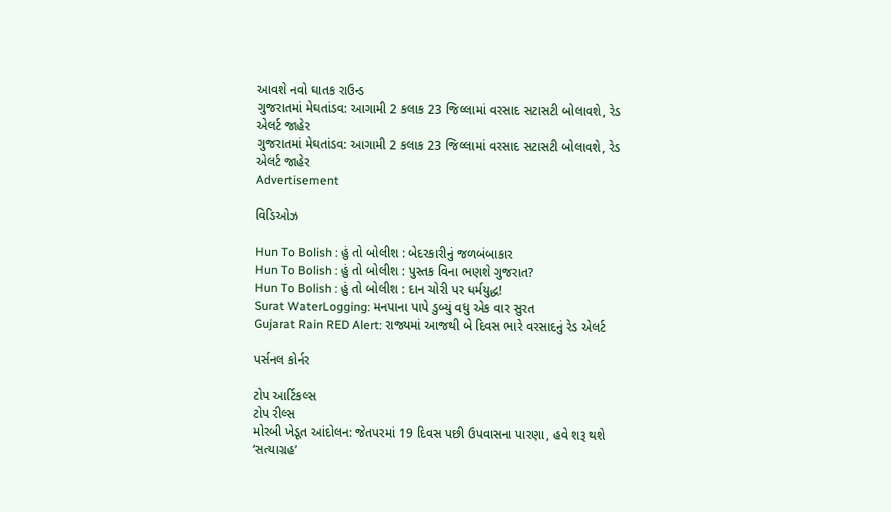આવશે નવો ઘાતક રાઉન્ડ
ગુજરાતમાં મેઘતાંડવ: આગામી 2 કલાક 23 જિલ્લામાં વરસાદ સટાસટી બોલાવશે, રેડ એલર્ટ જાહેર
ગુજરાતમાં મેઘતાંડવ: આગામી 2 કલાક 23 જિલ્લામાં વરસાદ સટાસટી બોલાવશે, રેડ એલર્ટ જાહેર
Advertisement

વિડિઓઝ

Hun To Bolish : હું તો બોલીશ : બેદરકારીનું જળબંબાકાર
Hun To Bolish : હું તો બોલીશ : પુસ્તક વિના ભણશે ગુજરાત?
Hun To Bolish : હું તો બોલીશ : દાન ચોરી પર ધર્મયુદ્ધ!
Surat WaterLogging: મનપાના પાપે ડુબ્યું વધુ એક વાર સુરત
Gujarat Rain RED Alert: રાજ્યમાં આજથી બે દિવસ ભારે વરસાદનું રેડ એલર્ટ

પર્સનલ કોર્નર

ટોપ આર્ટિકલ્સ
ટોપ રીલ્સ
મોરબી ખેડૂત આંદોલન: જેતપરમાં 19 દિવસ પછી ઉપવાસના પારણા, હવે શરૂ થશે ‘સત્યાગ્રહ’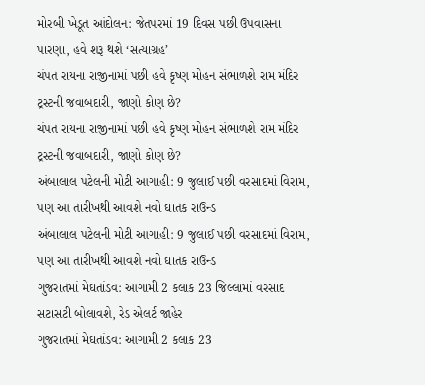મોરબી ખેડૂત આંદોલન: જેતપરમાં 19 દિવસ પછી ઉપવાસના પારણા, હવે શરૂ થશે ‘સત્યાગ્રહ’
ચંપત રાયના રાજીનામાં પછી હવે કૃષ્ણ મોહન સંભાળશે રામ મંદિર ટ્રસ્ટની જવાબદારી, જાણો કોણ છે?
ચંપત રાયના રાજીનામાં પછી હવે કૃષ્ણ મોહન સંભાળશે રામ મંદિર ટ્રસ્ટની જવાબદારી, જાણો કોણ છે?
અંબાલાલ પટેલની મોટી આગાહી: 9 જુલાઈ પછી વરસાદમાં વિરામ, પણ આ તારીખથી આવશે નવો ઘાતક રાઉન્ડ
અંબાલાલ પટેલની મોટી આગાહી: 9 જુલાઈ પછી વરસાદમાં વિરામ, પણ આ તારીખથી આવશે નવો ઘાતક રાઉન્ડ
ગુજરાતમાં મેઘતાંડવ: આગામી 2 કલાક 23 જિલ્લામાં વરસાદ સટાસટી બોલાવશે, રેડ એલર્ટ જાહેર
ગુજરાતમાં મેઘતાંડવ: આગામી 2 કલાક 23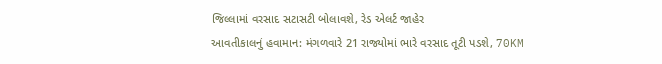જિલ્લામાં વરસાદ સટાસટી બોલાવશે, રેડ એલર્ટ જાહેર
આવતીકાલનું હવામાન: મંગળવારે 21 રાજ્યોમાં ભારે વરસાદ તૂટી પડશે, 70KM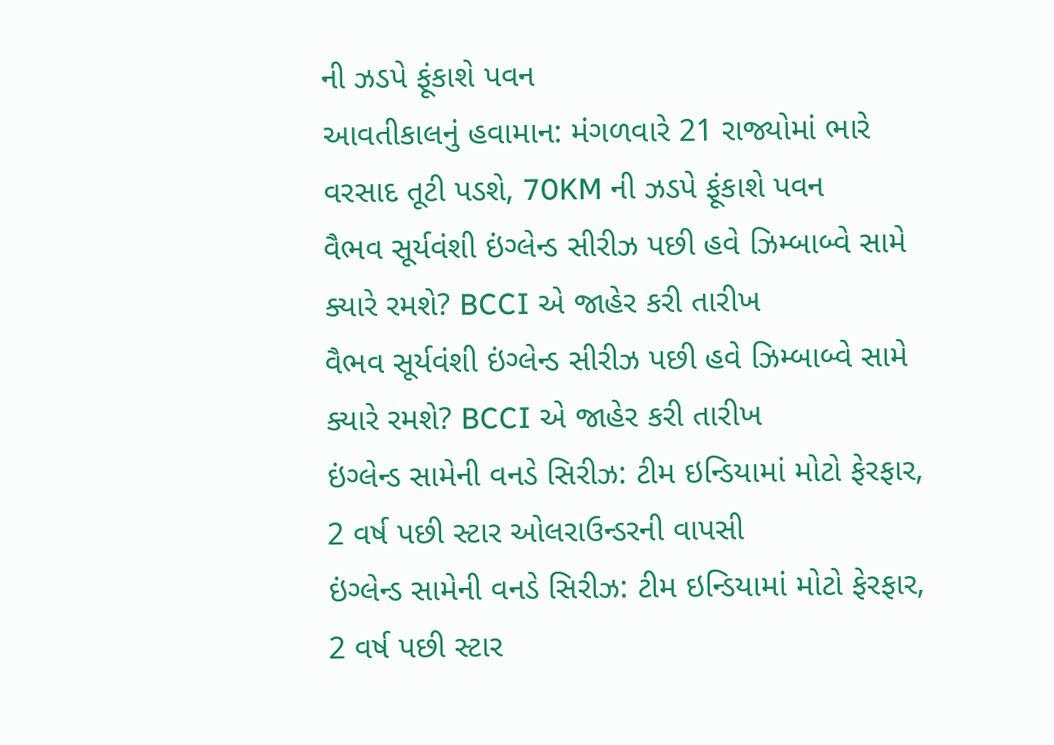ની ઝડપે ફૂંકાશે પવન
આવતીકાલનું હવામાન: મંગળવારે 21 રાજ્યોમાં ભારે વરસાદ તૂટી પડશે, 70KM ની ઝડપે ફૂંકાશે પવન
વૈભવ સૂર્યવંશી ઇંગ્લેન્ડ સીરીઝ પછી હવે ઝિમ્બાબ્વે સામે ક્યારે રમશે? BCCI એ જાહેર કરી તારીખ
વૈભવ સૂર્યવંશી ઇંગ્લેન્ડ સીરીઝ પછી હવે ઝિમ્બાબ્વે સામે ક્યારે રમશે? BCCI એ જાહેર કરી તારીખ
ઇંગ્લેન્ડ સામેની વનડે સિરીઝ: ટીમ ઇન્ડિયામાં મોટો ફેરફાર, 2 વર્ષ પછી સ્ટાર ઓલરાઉન્ડરની વાપસી
ઇંગ્લેન્ડ સામેની વનડે સિરીઝ: ટીમ ઇન્ડિયામાં મોટો ફેરફાર, 2 વર્ષ પછી સ્ટાર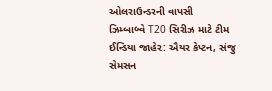ઓલરાઉન્ડરની વાપસી
ઝિમ્બાબ્વે T20 સિરીઝ માટે ટીમ ઈન્ડિયા જાહેર: ઐયર કેપ્ટન, સંજુ સેમસન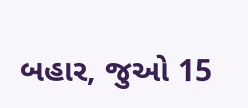બહાર, જુઓ 15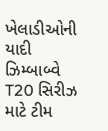ખેલાડીઓની યાદી
ઝિમ્બાબ્વે T20 સિરીઝ માટે ટીમ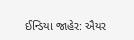ઈન્ડિયા જાહેર: ઐયર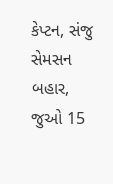કેપ્ટન, સંજુ સેમસન બહાર, જુઓ 15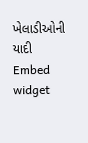ખેલાડીઓની યાદી
Embed widget